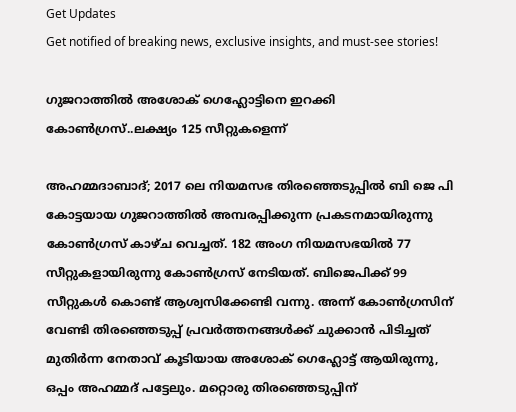Get Updates
Get notified of breaking news, exclusive insights, and must-see stories!

ഗുജറാത്തിൽ അശോക് ഗെഹ്ലോട്ടിനെ ഇറക്കി കോൺഗ്രസ്..ലക്ഷ്യം 125 സീറ്റുകളെന്ന്

അഹമ്മദാബാദ്; 2017 ലെ നിയമസഭ തിരഞ്ഞെടുപ്പിൽ ബി ജെ പി കോട്ടയായ ഗുജറാത്തിൽ അമ്പരപ്പിക്കുന്ന പ്രകടനമായിരുന്നു കോൺഗ്രസ് കാഴ്ച വെച്ചത്. 182 അംഗ നിയമസഭയിൽ 77 സീറ്റുകളായിരുന്നു കോൺഗ്രസ് നേടിയത്. ബിജെപിക്ക് 99 സീറ്റുകൾ കൊണ്ട് ആശ്വസിക്കേണ്ടി വന്നു. അന്ന് കോൺഗ്രസിന് വേണ്ടി തിരഞ്ഞെടുപ്പ് പ്രവർത്തനങ്ങൾക്ക് ചുക്കാൻ പിടിച്ചത് മുതിർന്ന നേതാവ് കൂടിയായ അശോക് ഗെഹ്ലോട്ട് ആയിരുന്നു, ഒപ്പം അഹമ്മദ് പട്ടേലും. മറ്റൊരു തിരഞ്ഞെടുപ്പിന്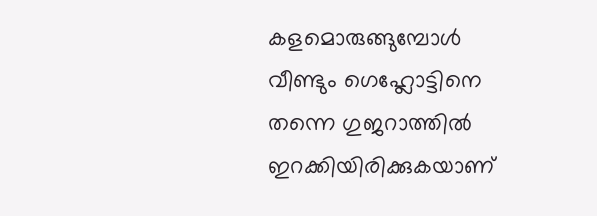കളമൊരുങ്ങുമ്പോൾ വീണ്ടും ഗെഹ്ലോട്ടിനെ തന്നെ ഗുജറാത്തിൽ ഇറക്കിയിരിക്കുകയാണ്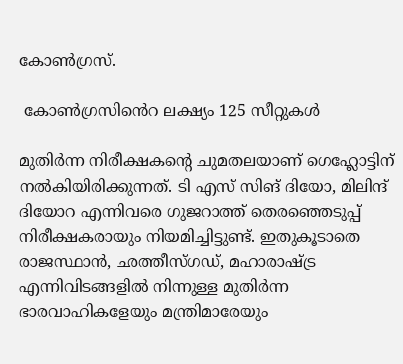കോൺഗ്രസ്.

 കോൺഗ്രസിൻെറ ലക്ഷ്യം 125 സീറ്റുകൾ

മുതിർന്ന നിരീക്ഷകന്റെ ചുമതലയാണ് ഗെഹ്ലോട്ടിന് നൽകിയിരിക്കുന്നത്. ടി എസ് സിങ് ദിയോ, മിലിന്ദ് ദിയോറ എന്നിവരെ ഗുജറാത്ത് തെരഞ്ഞെടുപ്പ് നിരീക്ഷകരായും നിയമിച്ചിട്ടുണ്ട്. ഇതുകൂടാതെ രാജസ്ഥാൻ, ഛത്തീസ്ഗഡ്, മഹാരാഷ്ട്ര എന്നിവിടങ്ങളിൽ നിന്നുള്ള മുതിർന്ന ഭാരവാഹികളേയും മന്ത്രിമാരേയും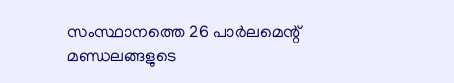സംസ്ഥാനത്തെ 26 പാർലമെന്റ് മണ്ഡലങ്ങളുടെ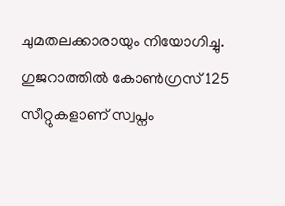ചുമതലക്കാരായും നിയോഗിച്ചു. ഗുജറാത്തിൽ കോൺഗ്രസ് 125 സീറ്റുകളാണ് സ്വപ്നം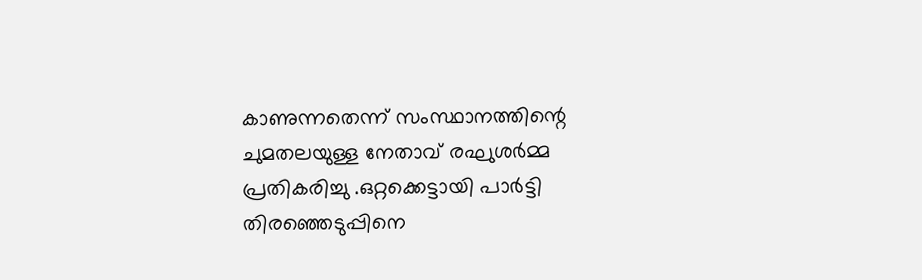കാണുന്നതെന്ന് സംസ്ഥാനത്തിന്റെ ചുമതലയുള്ള നേതാവ് രഘുശർമ്മ പ്രതികരിച്ചു .ഒറ്റക്കെട്ടായി പാർട്ടി തിരഞ്ഞെടുപ്പിനെ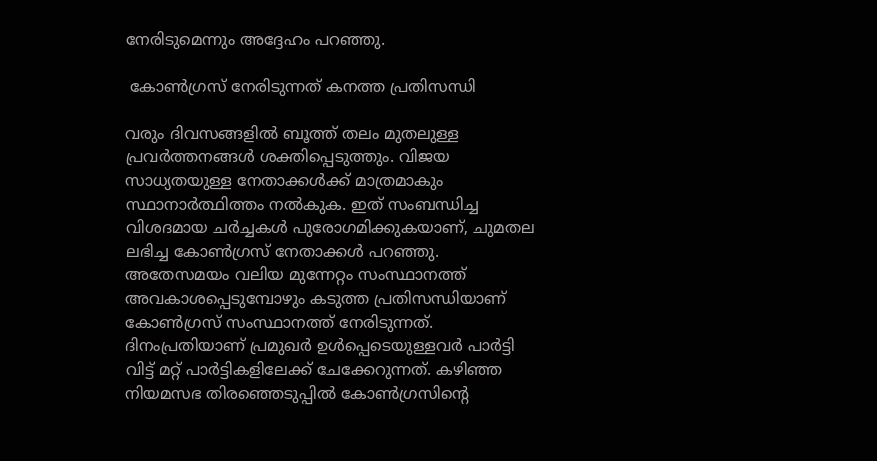നേരിടുമെന്നും അദ്ദേഹം പറഞ്ഞു.

 കോൺഗ്രസ് നേരിടുന്നത് കനത്ത പ്രതിസന്ധി

വരും ദിവസങ്ങളിൽ ബൂത്ത് തലം മുതലുള്ള പ്രവർത്തനങ്ങൾ ശക്തിപ്പെടുത്തും. വിജയ സാധ്യതയുള്ള നേതാക്കൾക്ക് മാത്രമാകും സ്ഥാനാർത്ഥിത്തം നൽകുക. ഇത് സംബന്ധിച്ച വിശദമായ ചർച്ചകൾ പുരോഗമിക്കുകയാണ്, ചുമതല ലഭിച്ച കോൺഗ്രസ് നേതാക്കൾ പറഞ്ഞു. അതേസമയം വലിയ മുന്നേറ്റം സംസ്ഥാനത്ത് അവകാശപ്പെടുമ്പോഴും കടുത്ത പ്രതിസന്ധിയാണ് കോൺഗ്രസ് സംസ്ഥാനത്ത് നേരിടുന്നത്.
ദിനംപ്രതിയാണ് പ്രമുഖർ ഉൾപ്പെടെയുള്ളവർ പാർട്ടി വിട്ട് മറ്റ് പാർട്ടികളിലേക്ക് ചേക്കേറുന്നത്. കഴിഞ്ഞ നിയമസഭ തിരഞ്ഞെടുപ്പിൽ കോൺഗ്രസിന്റെ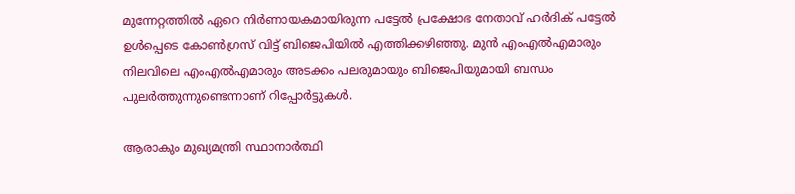മുന്നേറ്റത്തിൽ ഏറെ നിർണായകമായിരുന്ന പട്ടേൽ പ്രക്ഷോഭ നേതാവ് ഹർദിക് പട്ടേൽ ഉൾപ്പെടെ കോൺഗ്രസ് വിട്ട് ബിജെപിയിൽ എത്തിക്കഴിഞ്ഞു. മുൻ എംഎൽഎമാരും നിലവിലെ എംഎൽഎമാരും അടക്കം പലരുമായും ബിജെപിയുമായി ബന്ധം പുലർത്തുന്നുണ്ടെന്നാണ് റിപ്പോർട്ടുകൾ.

ആരാകും മുഖ്യമന്ത്രി സ്ഥാനാർത്ഥി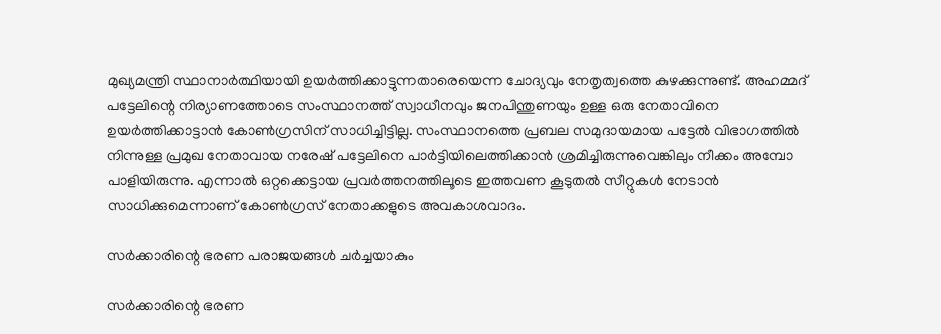മുഖ്യമന്ത്രി സ്ഥാനാർത്ഥിയായി ഉയർത്തിക്കാട്ടുന്നതാരെയെന്ന ചോദ്യവും നേതൃത്വത്തെ കുഴക്കുന്നുണ്ട്. അഹമ്മദ് പട്ടേലിന്റെ നിര്യാണത്തോടെ സംസ്ഥാനത്ത് സ്വാധീനവും ജനപിന്തുണയും ഉള്ള ഒരു നേതാവിനെ ഉയർത്തിക്കാട്ടാൻ കോൺഗ്രസിന് സാധിച്ചിട്ടില്ല. സംസ്ഥാനത്തെ പ്രബല സമുദായമായ പട്ടേൽ വിഭാഗത്തിൽ നിന്നുള്ള പ്രമുഖ നേതാവായ നരേഷ് പട്ടേലിനെ പാർട്ടിയിലെത്തിക്കാൻ ശ്രമിച്ചിരുന്നുവെങ്കിലും നീക്കം അമ്പോ പാളിയിരുന്നു. എന്നാൽ ഒറ്റക്കെട്ടായ പ്രവർത്തനത്തിലൂടെ ഇത്തവണ കൂടുതൽ സീറ്റുകൾ നേടാൻ സാധിക്കുമെന്നാണ് കോൺഗ്രസ് നേതാക്കളുടെ അവകാശവാദം.

സർക്കാരിന്റെ ഭരണ പരാജയങ്ങൾ ചർച്ചയാകും

സർക്കാരിന്റെ ഭരണ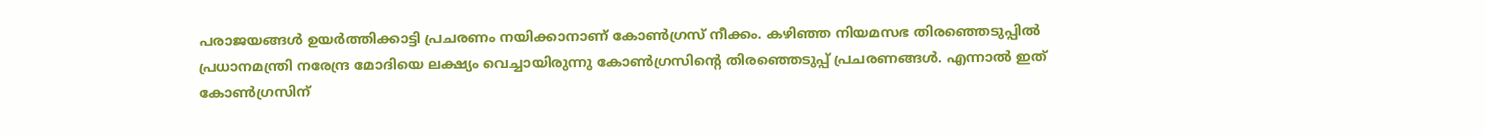പരാജയങ്ങൾ ഉയർത്തിക്കാട്ടി പ്രചരണം നയിക്കാനാണ് കോൺഗ്രസ് നീക്കം. കഴിഞ്ഞ നിയമസഭ തിരഞ്ഞെടുപ്പിൽ പ്രധാനമന്ത്രി നരേന്ദ്ര മോദിയെ ലക്ഷ്യം വെച്ചായിരുന്നു കോൺഗ്രസിന്റെ തിരഞ്ഞെടുപ്പ് പ്രചരണങ്ങൾ. എന്നാൽ ഇത് കോൺഗ്രസിന്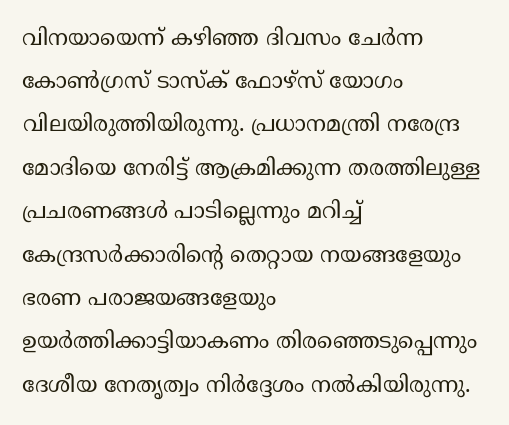വിനയായെന്ന് കഴിഞ്ഞ ദിവസം ചേർന്ന കോൺഗ്രസ് ടാസ്ക് ഫോഴ്സ് യോഗം വിലയിരുത്തിയിരുന്നു. പ്രധാനമന്ത്രി നരേന്ദ്ര മോദിയെ നേരിട്ട് ആക്രമിക്കുന്ന തരത്തിലുള്ള പ്രചരണങ്ങൾ പാടില്ലെന്നും മറിച്ച് കേന്ദ്രസർക്കാരിന്റെ തെറ്റായ നയങ്ങളേയും ഭരണ പരാജയങ്ങളേയും ഉയർത്തിക്കാട്ടിയാകണം തിരഞ്ഞെടുപ്പെന്നും ദേശീയ നേതൃത്വം നിർദ്ദേശം നൽകിയിരുന്നു.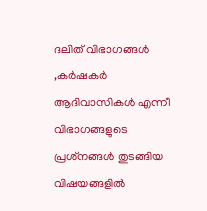ദലിത് വിഭാഗങ്ങൾ ,കർഷകർ ആദിവാസികൾ എന്നീ വിഭാഗങ്ങളുടെ പ്രശ്‌നങ്ങൾ തുടങ്ങിയ വിഷയങ്ങളിൽ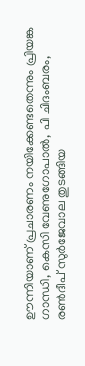ഊന്നിയാണ് പ്രചാരണം നയിക്കേണ്ടതെന്നും പ്രിയങ്ക ഗാന്ധി, കെസി വേണുഗോപാല്‍, പി ചിദംബരം, രണ്‍ദീപ് സുര്‍ജേവാല തുടങ്ങിയ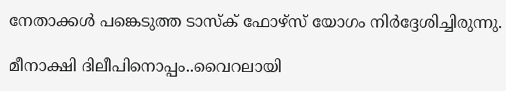നേതാക്കൾ പങ്കെടുത്ത ടാസ്ക് ഫോഴ്സ് യോഗം നിർദ്ദേശിച്ചിരുന്നു.

മീനാക്ഷി ദിലീപിനൊപ്പം..വൈറലായി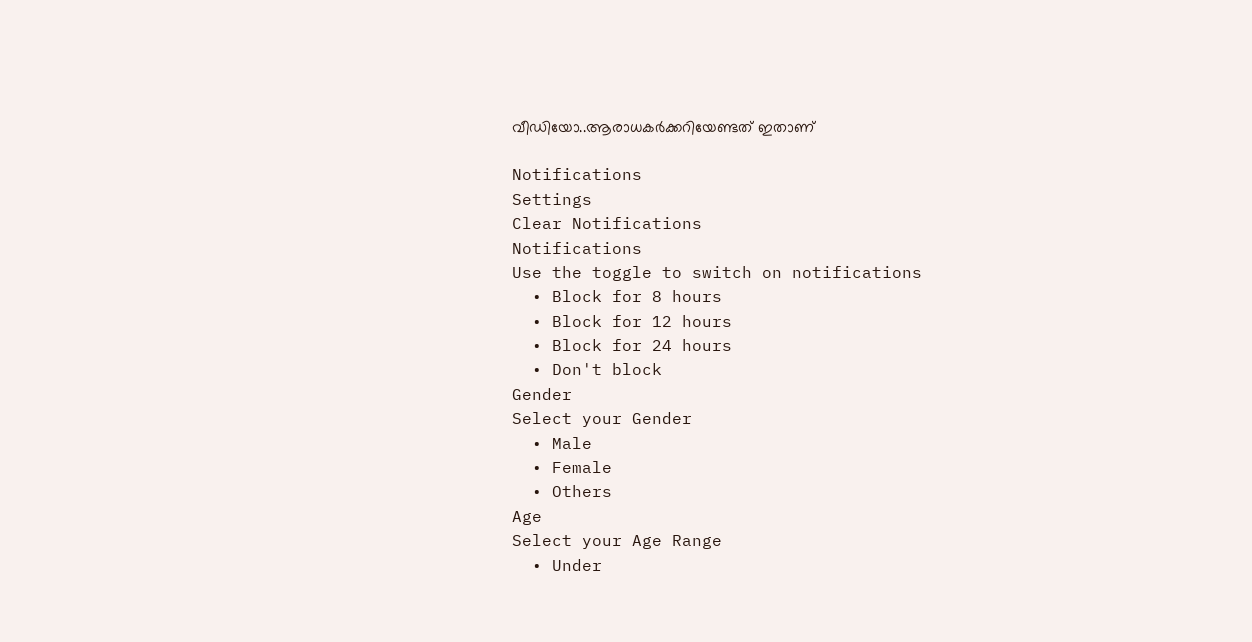വീഡിയോ..ആരാധകർക്കറിയേണ്ടത് ഇതാണ്

Notifications
Settings
Clear Notifications
Notifications
Use the toggle to switch on notifications
  • Block for 8 hours
  • Block for 12 hours
  • Block for 24 hours
  • Don't block
Gender
Select your Gender
  • Male
  • Female
  • Others
Age
Select your Age Range
  • Under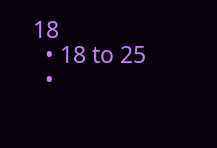18
  • 18 to 25
  •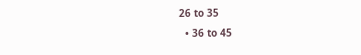26 to 35
  • 36 to 45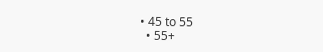• 45 to 55
  • 55+